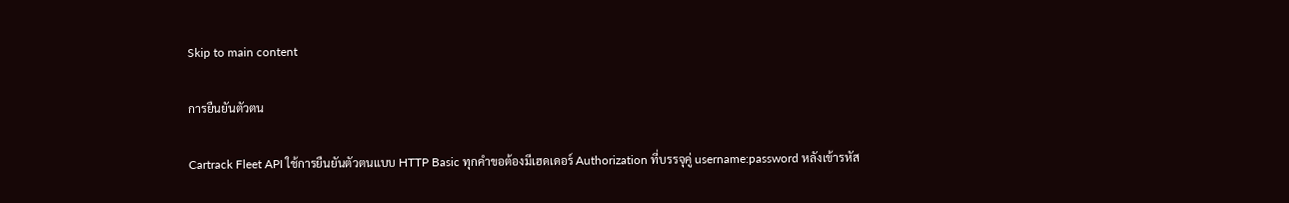Skip to main content

การยืนยันตัวตน

Cartrack Fleet API ใช้การยืนยันตัวตนแบบ HTTP Basic ทุกคำขอต้องมีเฮดเดอร์ Authorization ที่บรรจุคู่ username:password หลังเข้ารหัส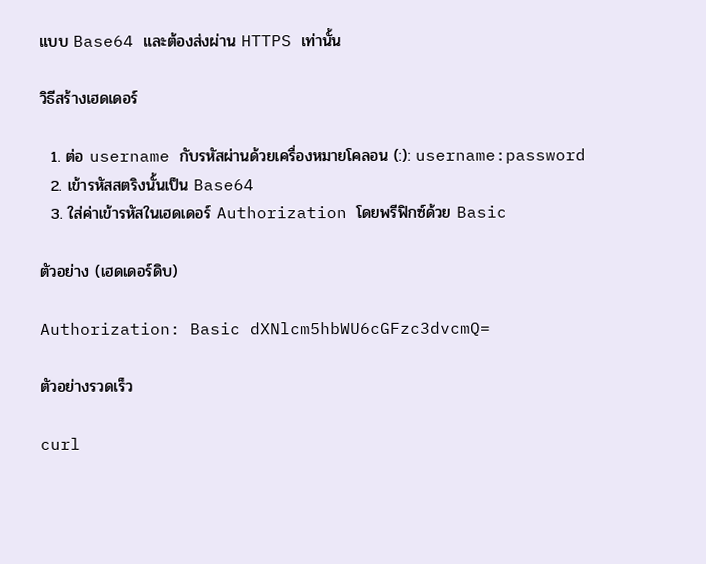แบบ Base64 และต้องส่งผ่าน HTTPS เท่านั้น

วิธีสร้างเฮดเดอร์

  1. ต่อ username กับรหัสผ่านด้วยเครื่องหมายโคลอน (:): username:password
  2. เข้ารหัสสตริงนั้นเป็น Base64
  3. ใส่ค่าเข้ารหัสในเฮดเดอร์ Authorization โดยพรีฟิกซ์ด้วย Basic

ตัวอย่าง (เฮดเดอร์ดิบ)

Authorization: Basic dXNlcm5hbWU6cGFzc3dvcmQ=

ตัวอย่างรวดเร็ว

curl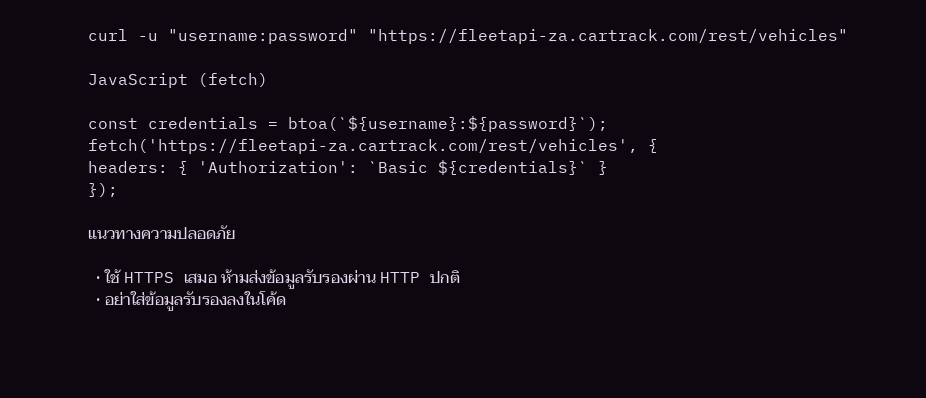curl -u "username:password" "https://fleetapi-za.cartrack.com/rest/vehicles"

JavaScript (fetch)

const credentials = btoa(`${username}:${password}`);
fetch('https://fleetapi-za.cartrack.com/rest/vehicles', {
headers: { 'Authorization': `Basic ${credentials}` }
});

แนวทางความปลอดภัย

  • ใช้ HTTPS เสมอ ห้ามส่งข้อมูลรับรองผ่าน HTTP ปกติ
  • อย่าใส่ข้อมูลรับรองลงในโค้ด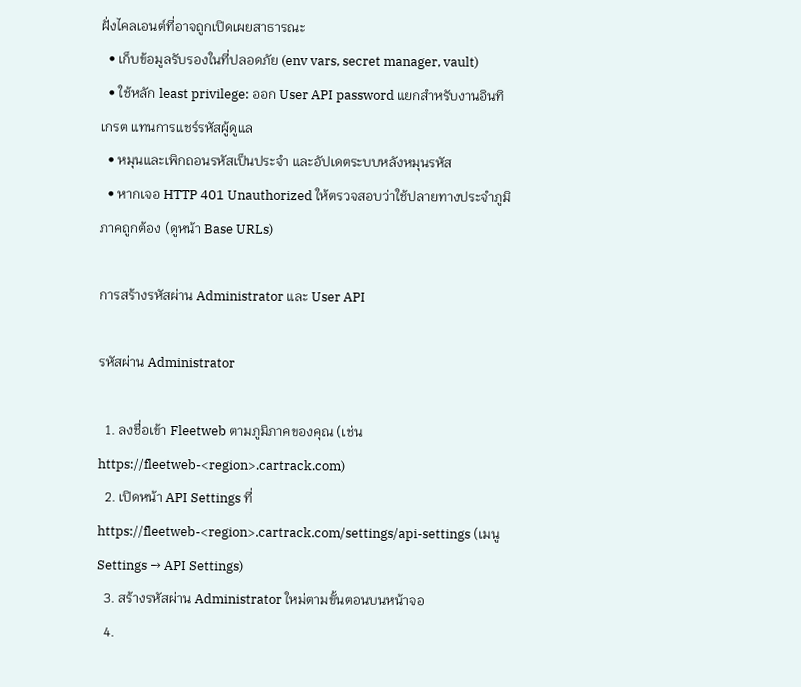ฝั่งไคลเอนต์ที่อาจถูกเปิดเผยสาธารณะ
  • เก็บข้อมูลรับรองในที่ปลอดภัย (env vars, secret manager, vault)
  • ใช้หลัก least privilege: ออก User API password แยกสำหรับงานอินทิเกรต แทนการแชร์รหัสผู้ดูแล
  • หมุนและเพิกถอนรหัสเป็นประจำ และอัปเดตระบบหลังหมุนรหัส
  • หากเจอ HTTP 401 Unauthorized ให้ตรวจสอบว่าใช้ปลายทางประจำภูมิภาคถูกต้อง (ดูหน้า Base URLs)

การสร้างรหัสผ่าน Administrator และ User API

รหัสผ่าน Administrator

  1. ลงชื่อเข้า Fleetweb ตามภูมิภาคของคุณ (เช่น https://fleetweb-<region>.cartrack.com)
  2. เปิดหน้า API Settings ที่ https://fleetweb-<region>.cartrack.com/settings/api-settings (เมนู Settings → API Settings)
  3. สร้างรหัสผ่าน Administrator ใหม่ตามขั้นตอนบนหน้าจอ
  4.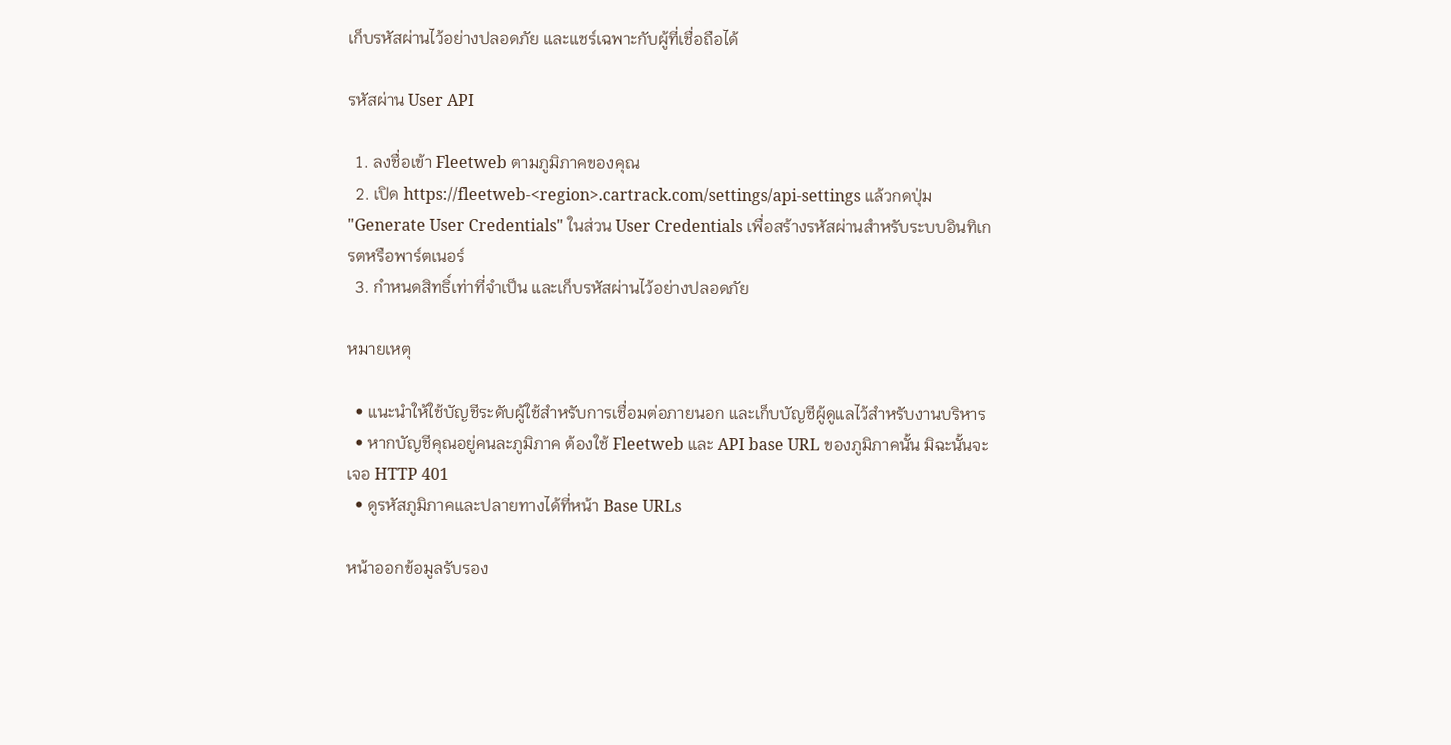เก็บรหัสผ่านไว้อย่างปลอดภัย และแชร์เฉพาะกับผู้ที่เชื่อถือได้

รหัสผ่าน User API

  1. ลงชื่อเข้า Fleetweb ตามภูมิภาคของคุณ
  2. เปิด https://fleetweb-<region>.cartrack.com/settings/api-settings แล้วกดปุ่ม "Generate User Credentials" ในส่วน User Credentials เพื่อสร้างรหัสผ่านสำหรับระบบอินทิเกรตหรือพาร์ตเนอร์
  3. กำหนดสิทธิ์เท่าที่จำเป็น และเก็บรหัสผ่านไว้อย่างปลอดภัย

หมายเหตุ

  • แนะนำให้ใช้บัญชีระดับผู้ใช้สำหรับการเชื่อมต่อภายนอก และเก็บบัญชีผู้ดูแลไว้สำหรับงานบริหาร
  • หากบัญชีคุณอยู่คนละภูมิภาค ต้องใช้ Fleetweb และ API base URL ของภูมิภาคนั้น มิฉะนั้นจะเจอ HTTP 401
  • ดูรหัสภูมิภาคและปลายทางได้ที่หน้า Base URLs

หน้าออกข้อมูลรับรอง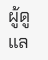ผู้ดูแล